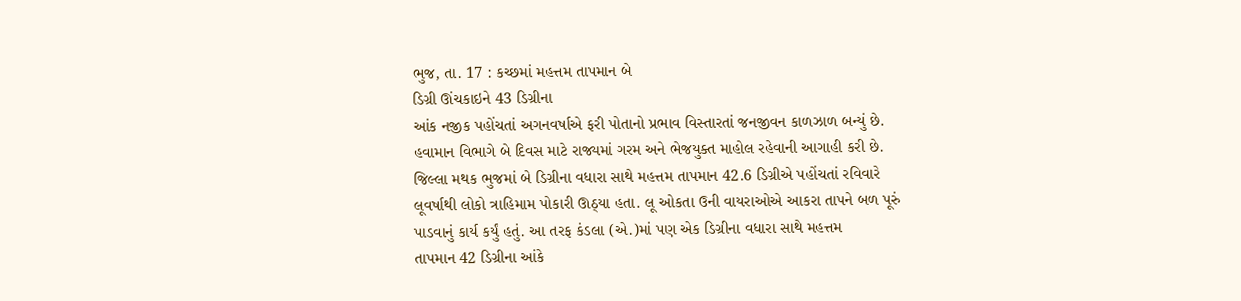ભુજ, તા. 17 : કચ્છમાં મહત્તમ તાપમાન બે
ડિગ્રી ઊંચકાઇને 43 ડિગ્રીના
આંક નજીક પહોંચતાં અગનવર્ષાએ ફરી પોતાનો પ્રભાવ વિસ્તારતાં જનજીવન કાળઝાળ બન્યું છે.
હવામાન વિભાગે બે દિવસ માટે રાજ્યમાં ગરમ અને ભેજયુક્ત માહોલ રહેવાની આગાહી કરી છે.
જિલ્લા મથક ભુજમાં બે ડિગ્રીના વધારા સાથે મહત્તમ તાપમાન 42.6 ડિગ્રીએ પહોંચતાં રવિવારે
લૂવર્ષાથી લોકો ત્રાહિમામ પોકારી ઊઠ્યા હતા. લૂ ઓકતા ઉની વાયરાઓએ આકરા તાપને બળ પૂરું
પાડવાનું કાર્ય કર્યું હતું. આ તરફ કંડલા (એ.)માં પણ એક ડિગ્રીના વધારા સાથે મહત્તમ
તાપમાન 42 ડિગ્રીના આંકે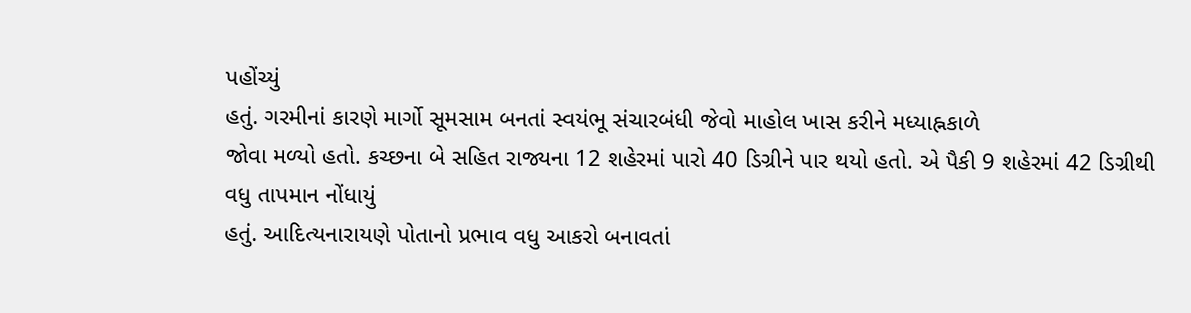પહોંચ્યું
હતું. ગરમીનાં કારણે માર્ગો સૂમસામ બનતાં સ્વયંભૂ સંચારબંધી જેવો માહોલ ખાસ કરીને મધ્યાહ્નકાળે
જોવા મળ્યો હતો. કચ્છના બે સહિત રાજ્યના 12 શહેરમાં પારો 40 ડિગ્રીને પાર થયો હતો. એ પૈકી 9 શહેરમાં 42 ડિગ્રીથી વધુ તાપમાન નોંધાયું
હતું. આદિત્યનારાયણે પોતાનો પ્રભાવ વધુ આકરો બનાવતાં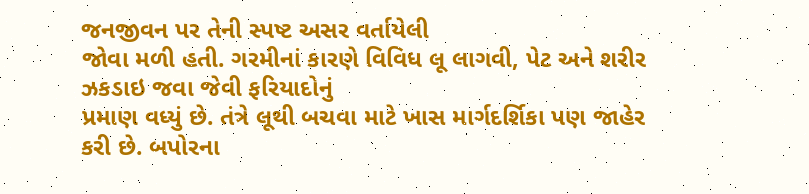જનજીવન પર તેની સ્પષ્ટ અસર વર્તાયેલી
જોવા મળી હતી. ગરમીનાં કારણે વિવિધ લૂ લાગવી, પેટ અને શરીર ઝકડાઇ જવા જેવી ફરિયાદોનું
પ્રમાણ વધ્યું છે. તંત્રે લૂથી બચવા માટે ખાસ માર્ગદર્શિકા પણ જાહેર કરી છે. બપોરના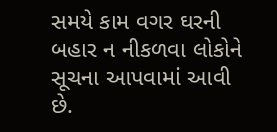સમયે કામ વગર ઘરની બહાર ન નીકળવા લોકોને સૂચના આપવામાં આવી છે.